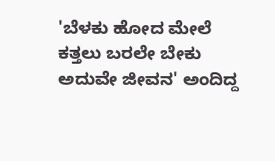'ಬೆಳಕು ಹೋದ ಮೇಲೆ ಕತ್ತಲು ಬರಲೇ ಬೇಕು ಅದುವೇ ಜೀವನ' ಅಂದಿದ್ದ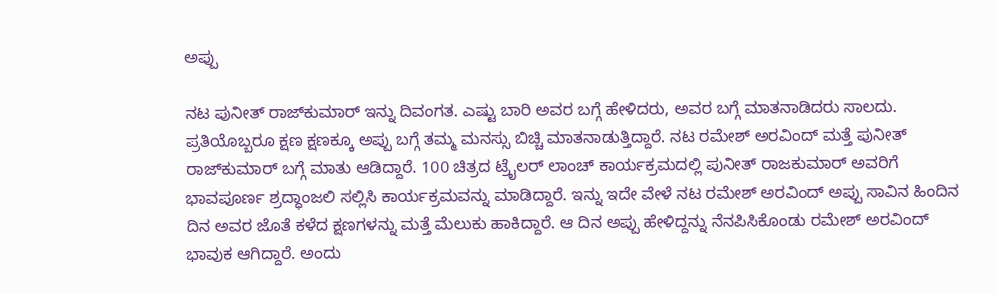ಅಪ್ಪು

ನಟ ಪುನೀತ್ ರಾಜ್‌ಕುಮಾರ್ ಇನ್ನು ದಿವಂಗತ. ಎಷ್ಟು ಬಾರಿ ಅವರ ಬಗ್ಗೆ ಹೇಳಿದರು, ಅವರ ಬಗ್ಗೆ ಮಾತನಾಡಿದರು ಸಾಲದು. ಪ್ರತಿಯೊಬ್ಬರೂ ಕ್ಷಣ ಕ್ಷಣಕ್ಕೂ ಅಪ್ಪು ಬಗ್ಗೆ ತಮ್ಮ ಮನಸ್ಸು ಬಿಚ್ಚಿ ಮಾತನಾಡುತ್ತಿದ್ದಾರೆ. ನಟ ರಮೇಶ್ ಅರವಿಂದ್ ಮತ್ತೆ ಪುನೀತ್‌ ರಾಜ್‌ಕುಮಾರ್ ಬಗ್ಗೆ ಮಾತು ಆಡಿದ್ದಾರೆ. 100 ಚಿತ್ರದ ಟ್ರೈಲರ್ ಲಾಂಚ್ ಕಾರ್ಯಕ್ರಮದಲ್ಲಿ ಪುನೀತ್ ರಾಜಕುಮಾರ್ ಅವರಿಗೆ ಭಾವಪೂರ್ಣ ಶ್ರದ್ಧಾಂಜಲಿ ಸಲ್ಲಿಸಿ ಕಾರ್ಯಕ್ರಮವನ್ನು ಮಾಡಿದ್ದಾರೆ. ಇನ್ನು ಇದೇ ವೇಳೆ ನಟ ರಮೇಶ್ ಅರವಿಂದ್ ಅಪ್ಪು ಸಾವಿನ ಹಿಂದಿನ ದಿನ ಅವರ ಜೊತೆ ಕಳೆದ ಕ್ಷಣಗಳನ್ನು ಮತ್ತೆ ಮೆಲುಕು ಹಾಕಿದ್ದಾರೆ. ಆ ದಿನ ಅಪ್ಪು ಹೇಳಿದ್ದನ್ನು ನೆನಪಿಸಿಕೊಂಡು ರಮೇಶ್‌ ಅರವಿಂದ್‌ ಭಾವುಕ ಆಗಿದ್ದಾರೆ. ಅಂದು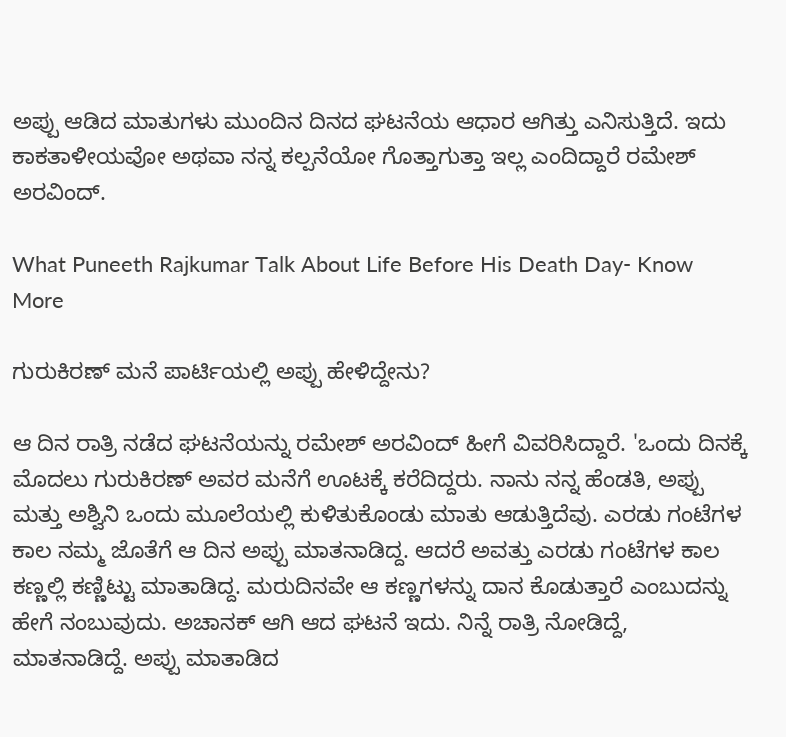ಅಪ್ಪು ಆಡಿದ ಮಾತುಗಳು ಮುಂದಿನ ದಿನದ ಘಟನೆಯ ಆಧಾರ ಆಗಿತ್ತು ಎನಿಸುತ್ತಿದೆ. ಇದು ಕಾಕತಾಳೀಯವೋ ಅಥವಾ ನನ್ನ ಕಲ್ಪನೆಯೋ ಗೊತ್ತಾಗುತ್ತಾ ಇಲ್ಲ ಎಂದಿದ್ದಾರೆ ರಮೇಶ್ ಅರವಿಂದ್.

What Puneeth Rajkumar Talk About Life Before His Death Day- Know More

ಗುರುಕಿರಣ್ ಮನೆ ಪಾರ್ಟಿಯಲ್ಲಿ ಅಪ್ಪು ಹೇಳಿದ್ದೇನು?

ಆ ದಿನ ರಾತ್ರಿ ನಡೆದ ಘಟನೆಯನ್ನು ರಮೇಶ್ ಅರವಿಂದ್‌ ಹೀಗೆ ವಿವರಿಸಿದ್ದಾರೆ. 'ಒಂದು ದಿನಕ್ಕೆ ಮೊದಲು ಗುರುಕಿರಣ್ ಅವರ ಮನೆಗೆ ಊಟಕ್ಕೆ ಕರೆದಿದ್ದರು. ನಾನು ನನ್ನ ಹೆಂಡತಿ, ಅಪ್ಪು ಮತ್ತು ಅಶ್ವಿನಿ ಒಂದು ಮೂಲೆಯಲ್ಲಿ ಕುಳಿತುಕೊಂಡು ಮಾತು ಆಡುತ್ತಿದೆವು. ಎರಡು ಗಂಟೆಗಳ ಕಾಲ ನಮ್ಮ ಜೊತೆಗೆ ಆ ದಿನ ಅಪ್ಪು ಮಾತನಾಡಿದ್ದ. ಆದರೆ ಅವತ್ತು ಎರಡು ಗಂಟೆಗಳ ಕಾಲ ಕಣ್ಣಲ್ಲಿ ಕಣ್ಣಿಟ್ಟು ಮಾತಾಡಿದ್ದ. ಮರುದಿನವೇ ಆ ಕಣ್ಣಗಳನ್ನು ದಾನ ಕೊಡುತ್ತಾರೆ ಎಂಬುದನ್ನು ಹೇಗೆ ನಂಬುವುದು. ಅಚಾನಕ್‌ ಆಗಿ ಆದ ಘಟನೆ ಇದು. ನಿನ್ನೆ ರಾತ್ರಿ ನೋಡಿದ್ದೆ, ಮಾತನಾಡಿದ್ದೆ. ಅಪ್ಪು ಮಾತಾಡಿದ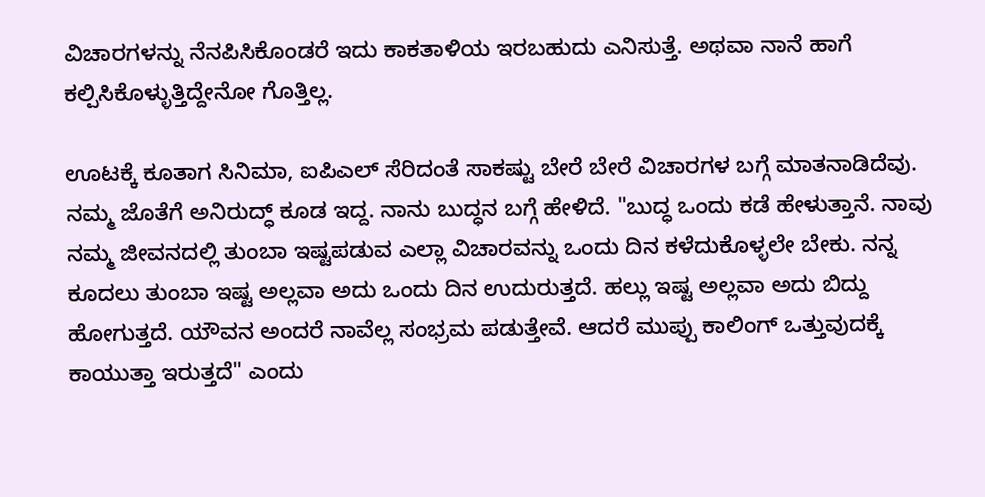ವಿಚಾರಗಳನ್ನು ನೆನಪಿಸಿಕೊಂಡರೆ ಇದು ಕಾಕತಾಳಿಯ ಇರಬಹುದು ಎನಿಸುತ್ತೆ. ಅಥವಾ ನಾನೆ ಹಾಗೆ ಕಲ್ಪಿಸಿಕೊಳ್ಳುತ್ತಿದ್ದೇನೋ ಗೊತ್ತಿಲ್ಲ.

ಊಟಕ್ಕೆ ಕೂತಾಗ ಸಿನಿಮಾ, ಐಪಿಎಲ್ ಸೆರಿದಂತೆ ಸಾಕಷ್ಟು ಬೇರೆ ಬೇರೆ ವಿಚಾರಗಳ ಬಗ್ಗೆ ಮಾತನಾಡಿದೆವು. ನಮ್ಮ ಜೊತೆಗೆ ಅನಿರುದ್ಧ್ ಕೂಡ ಇದ್ದ. ನಾನು ಬುದ್ಧನ ಬಗ್ಗೆ ಹೇಳಿದೆ. "ಬುದ್ಧ ಒಂದು ಕಡೆ ಹೇಳುತ್ತಾನೆ. ನಾವು ನಮ್ಮ ಜೀವನದಲ್ಲಿ ತುಂಬಾ ಇಷ್ಟಪಡುವ ಎಲ್ಲಾ ವಿಚಾರವನ್ನು ಒಂದು ದಿನ ಕಳೆದುಕೊಳ್ಳಲೇ ಬೇಕು. ನನ್ನ ಕೂದಲು ತುಂಬಾ ಇಷ್ಟ ಅಲ್ಲವಾ ಅದು ಒಂದು ದಿನ ಉದುರುತ್ತದೆ. ಹಲ್ಲು ಇಷ್ಟ ಅಲ್ಲವಾ ಅದು ಬಿದ್ದು ಹೋಗುತ್ತದೆ. ಯೌವನ ಅಂದರೆ ನಾವೆಲ್ಲ ಸಂಭ್ರಮ ಪಡುತ್ತೇವೆ. ಆದರೆ ಮುಪ್ಪು ಕಾಲಿಂಗ್ ಒತ್ತುವುದಕ್ಕೆ ಕಾಯುತ್ತಾ ಇರುತ್ತದೆ" ಎಂದು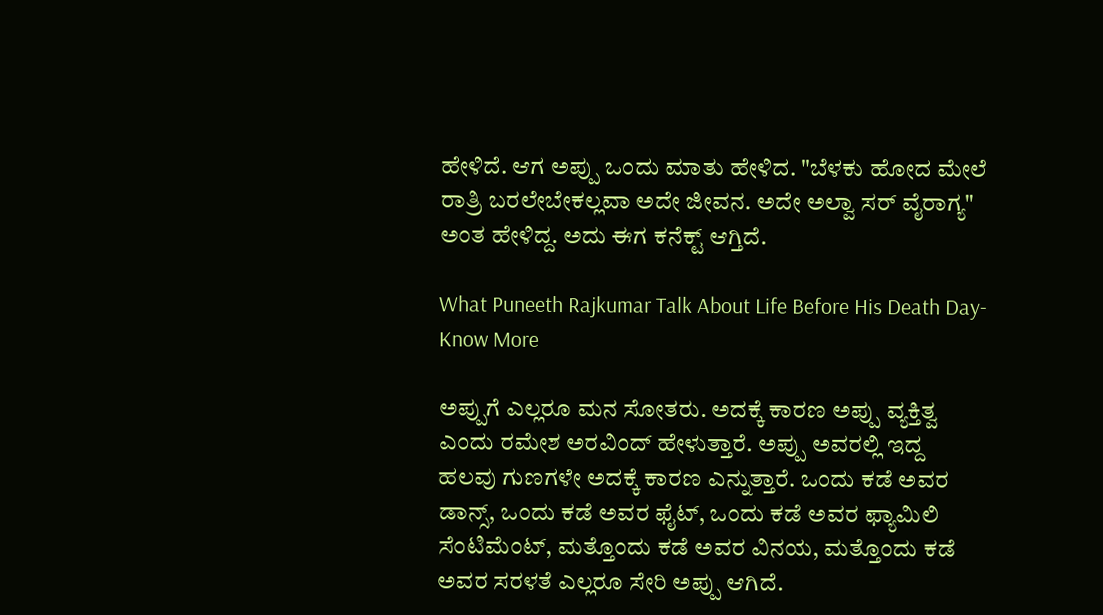ಹೇಳಿದೆ. ಆಗ ಅಪ್ಪು ಒಂದು ಮಾತು ಹೇಳಿದ. "ಬೆಳಕು ಹೋದ ಮೇಲೆ ರಾತ್ರಿ ಬರಲೇಬೇಕಲ್ಲವಾ ಅದೇ ಜೀವನ. ಅದೇ ಅಲ್ವಾ ಸರ್ ವೈರಾಗ್ಯ" ಅಂತ ಹೇಳಿದ್ದ. ಅದು ಈಗ ಕನೆಕ್ಟ್‌ ಆಗ್ತಿದೆ.

What Puneeth Rajkumar Talk About Life Before His Death Day- Know More

ಅಪ್ಪುಗೆ ಎಲ್ಲರೂ ಮನ ಸೋತರು. ಅದಕ್ಕೆ ಕಾರಣ ಅಪ್ಪು ವ್ಯಕ್ತಿತ್ವ ಎಂದು ರಮೇಶ ಅರವಿಂದ್‌ ಹೇಳುತ್ತಾರೆ. ಅಪ್ಪು ಅವರಲ್ಲಿ ಇದ್ದ ಹಲವು ಗುಣಗಳೇ ಅದಕ್ಕೆ ಕಾರಣ ಎನ್ನುತ್ತಾರೆ. ಒಂದು ಕಡೆ ಅವರ ಡಾನ್ಸ್, ಒಂದು ಕಡೆ ಅವರ ಫೈಟ್, ಒಂದು ಕಡೆ ಅವರ ಫ್ಯಾಮಿಲಿ ಸೆಂಟಿಮೆಂಟ್, ಮತ್ತೊಂದು ಕಡೆ ಅವರ ವಿನಯ, ಮತ್ತೊಂದು ಕಡೆ ಅವರ ಸರಳತೆ ಎಲ್ಲರೂ ಸೇರಿ ಅಪ್ಪು ಆಗಿದೆ.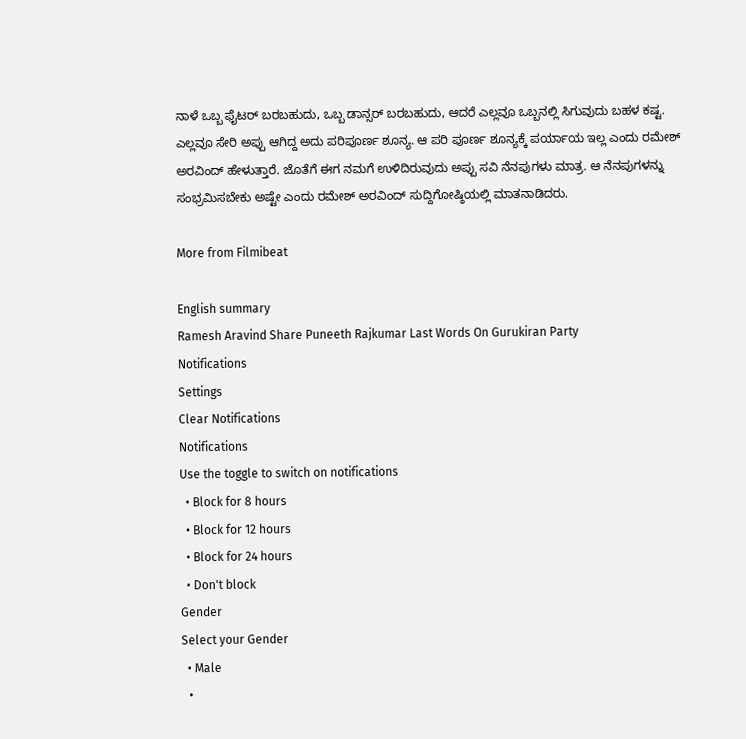ನಾಳೆ ಒಬ್ಬ ಫೈಟರ್ ಬರಬಹುದು, ಒಬ್ಬ ಡಾನ್ಸರ್ ಬರಬಹುದು, ಆದರೆ ಎಲ್ಲವೂ ಒಬ್ಬನಲ್ಲಿ ಸಿಗುವುದು ಬಹಳ ಕಷ್ಟ. ಎಲ್ಲವೂ ಸೇರಿ ಅಪ್ಪು ಆಗಿದ್ದ ಅದು ಪರಿಪೂರ್ಣ ಶೂನ್ಯ. ಆ ಪರಿ ಪೂರ್ಣ ಶೂನ್ಯಕ್ಕೆ ಪರ್ಯಾಯ ಇಲ್ಲ ಎಂದು ರಮೇಶ್‌ ಅರವಿಂದ್‌ ಹೇಳುತ್ತಾರೆ. ಜೊತೆಗೆ ಈಗ ನಮಗೆ ಉಳಿದಿರುವುದು ಅಪ್ಪು ಸವಿ ನೆನಪುಗಳು ಮಾತ್ರ. ಆ ನೆನಪುಗಳನ್ನು ಸಂಭ್ರಮಿಸಬೇಕು ಅಷ್ಟೇ ಎಂದು ರಮೇಶ್ ಅರವಿಂದ್ ಸುದ್ದಿಗೋಷ್ಠಿಯಲ್ಲಿ ಮಾತನಾಡಿದರು.

More from Filmibeat

English summary
Ramesh Aravind Share Puneeth Rajkumar Last Words On Gurukiran Party
Notifications
Settings
Clear Notifications
Notifications
Use the toggle to switch on notifications
  • Block for 8 hours
  • Block for 12 hours
  • Block for 24 hours
  • Don't block
Gender
Select your Gender
  • Male
  •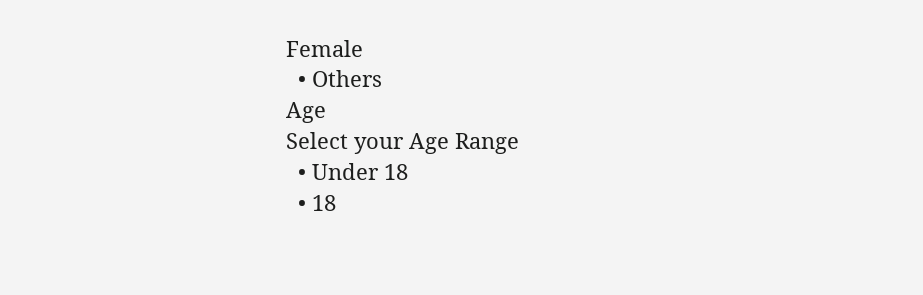Female
  • Others
Age
Select your Age Range
  • Under 18
  • 18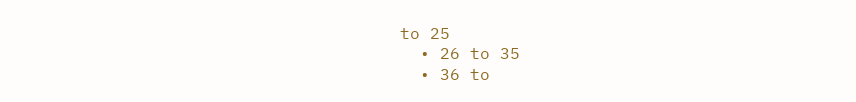to 25
  • 26 to 35
  • 36 to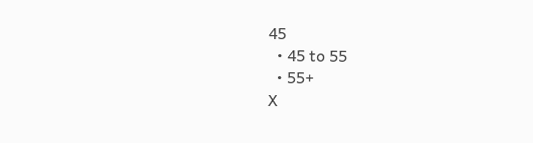45
  • 45 to 55
  • 55+
X